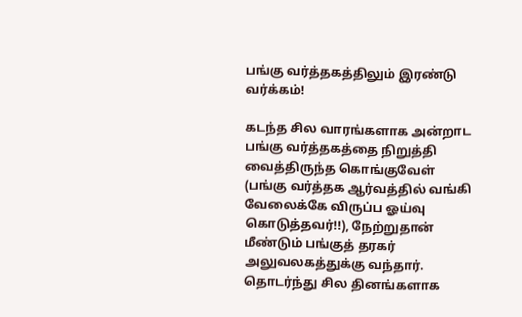பங்கு வர்த்தகத்திலும் இரண்டு வர்க்கம்!

கடந்த சில வாரங்களாக அன்றாட பங்கு வர்த்தகத்தை நிறுத்தி வைத்திருந்த கொங்குவேள் (பங்கு வர்த்தக ஆர்வத்தில் வங்கி வேலைக்கே விருப்ப ஓய்வு கொடுத்தவர்!!), நேற்றுதான் மீண்டும் பங்குத் தரகர் அலுவலகத்துக்கு வந்தார்.
தொடர்ந்து சில தினங்களாக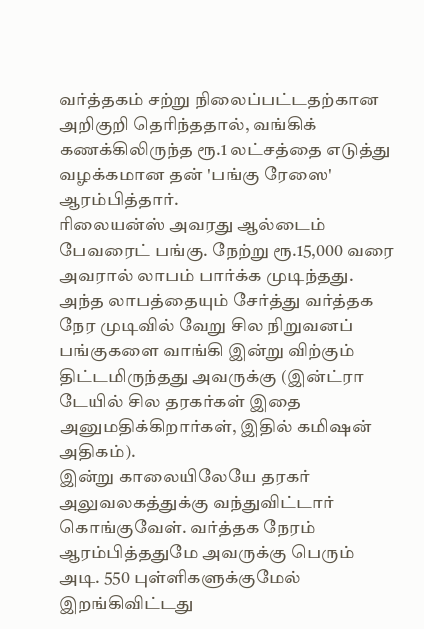வர்த்தகம் சற்று நிலைப்பட்டதற்கான அறிகுறி தெரிந்ததால், வங்கிக் கணக்கிலிருந்த ரூ.1 லட்சத்தை எடுத்து வழக்கமான தன் 'பங்கு ரேஸை' ஆரம்பித்தார்.
ரிலையன்ஸ் அவரது ஆல்டைம் பேவரைட் பங்கு. நேற்று ரூ.15,000 வரை அவரால் லாபம் பார்க்க முடிந்தது. அந்த லாபத்தையும் சேர்த்து வர்த்தக நேர முடிவில் வேறு சில நிறுவனப் பங்குகளை வாங்கி இன்று விற்கும் திட்டமிருந்தது அவருக்கு (இன்ட்ரா டேயில் சில தரகர்கள் இதை அனுமதிக்கிறார்கள், இதில் கமிஷன் அதிகம்).
இன்று காலையிலேயே தரகர் அலுவலகத்துக்கு வந்துவிட்டார் கொங்குவேள். வர்த்தக நேரம் ஆரம்பித்ததுமே அவருக்கு பெரும் அடி. 550 புள்ளிகளுக்குமேல் இறங்கிவிட்டது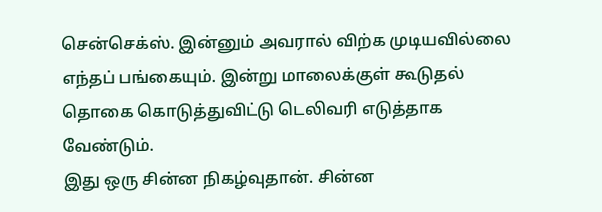சென்செக்ஸ். இன்னும் அவரால் விற்க முடியவில்லை எந்தப் பங்கையும். இன்று மாலைக்குள் கூடுதல் தொகை கொடுத்துவிட்டு டெலிவரி எடுத்தாக வேண்டும்.
இது ஒரு சின்ன நிகழ்வுதான். சின்ன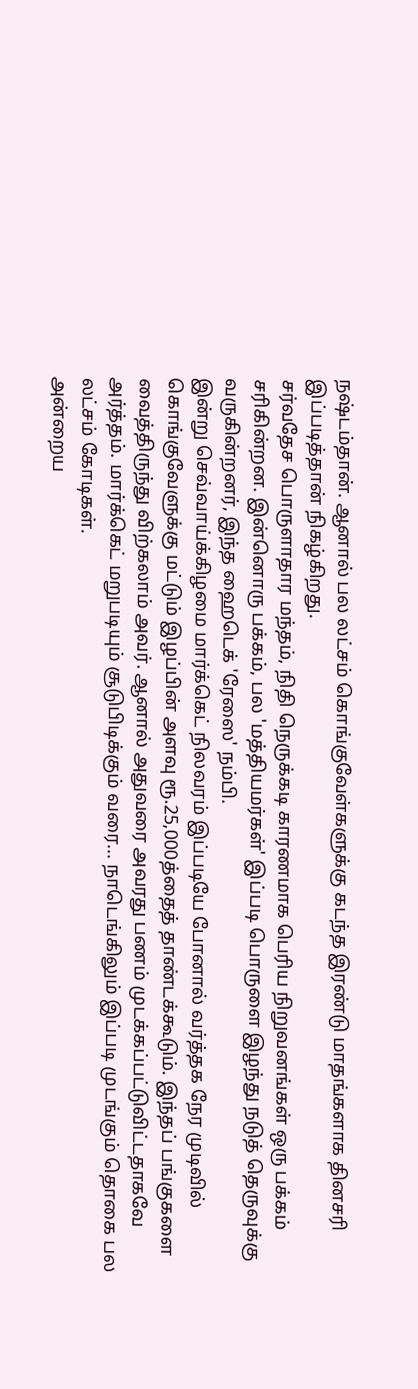நஷ்டம்தான். ஆனால் பல லட்சம் கொங்குவேள்களுக்கு கடந்த இரண்டு மாதங்களாக தினசரி இப்படித்தான் நிகழ்கிறது.
சர்வதேச பொருளாதார மந்தம், நிதி நெருக்கடி காரணமாக பெரிய நிறுவனங்கள் ஒரு பக்கம் சரிகின்றன. இன்னொரு பக்கம், பல 'மத்தியமர்கள்' இப்படி பொருளை இழந்து நடுத் தெருவுக்கு வருகின்றனர், இந்த ஹைடெக் 'ரேஸை' நம்பி.
இன்று செவ்வாய்க்கிழமை மார்க்கெட் நிலவரம் இப்படியே போனால் வர்த்தக நேர முடிவில் கொங்குவேளுக்கு மட்டும் இழப்பின் அளவு ரூ.25,000த்தைத் தாண்டக்கூடும். இந்தப் பங்குகளை வைத்திருந்து விற்கலாம் அவர். ஆனால் அதுவரை அவரது பணம் முடக்கப்பட்டுவிட்டதாகவே அர்த்தம். மார்க்கெட் மறுபடியும் சூடுபிடிக்கும் வரை... நாடெங்கிலும் இப்படி முடங்கும் தொகை பல லட்சம் கோடிகள்.
அன்றைய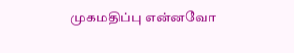முகமதிப்பு என்னவோ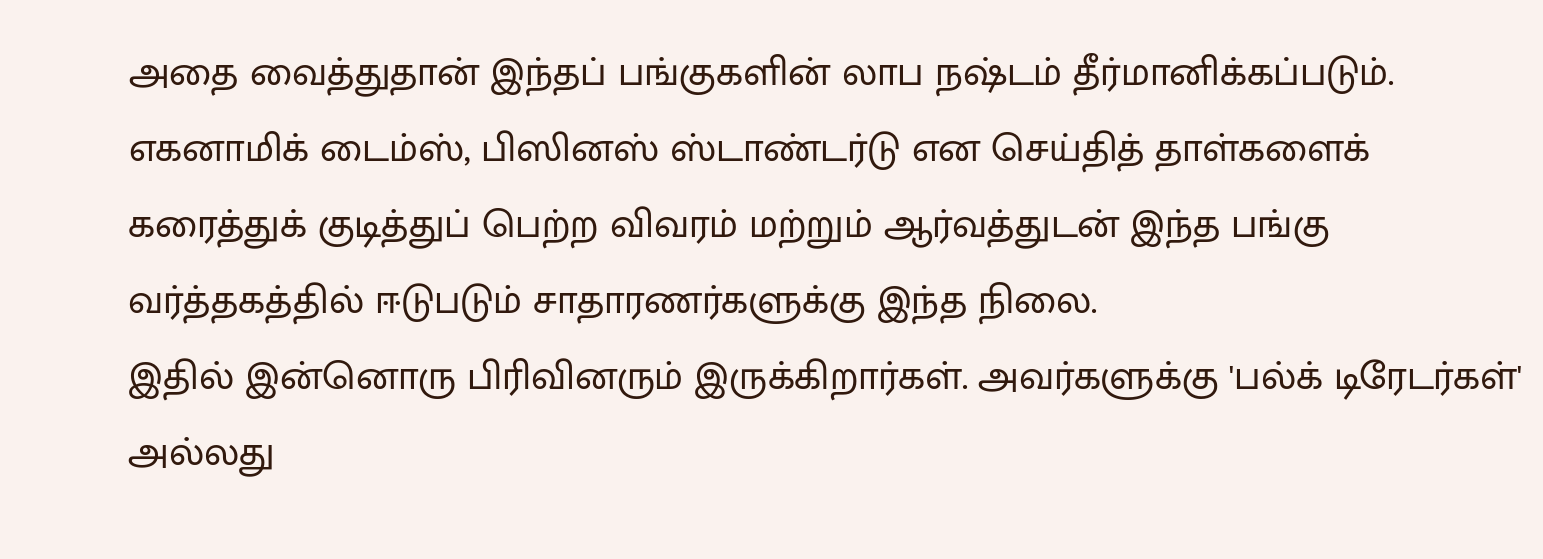அதை வைத்துதான் இந்தப் பங்குகளின் லாப நஷ்டம் தீர்மானிக்கப்படும்.
எகனாமிக் டைம்ஸ், பிஸினஸ் ஸ்டாண்டர்டு என செய்தித் தாள்களைக் கரைத்துக் குடித்துப் பெற்ற விவரம் மற்றும் ஆர்வத்துடன் இந்த பங்கு வர்த்தகத்தில் ஈடுபடும் சாதாரணர்களுக்கு இந்த நிலை.
இதில் இன்னொரு பிரிவினரும் இருக்கிறார்கள். அவர்களுக்கு 'பல்க் டிரேடர்கள்' அல்லது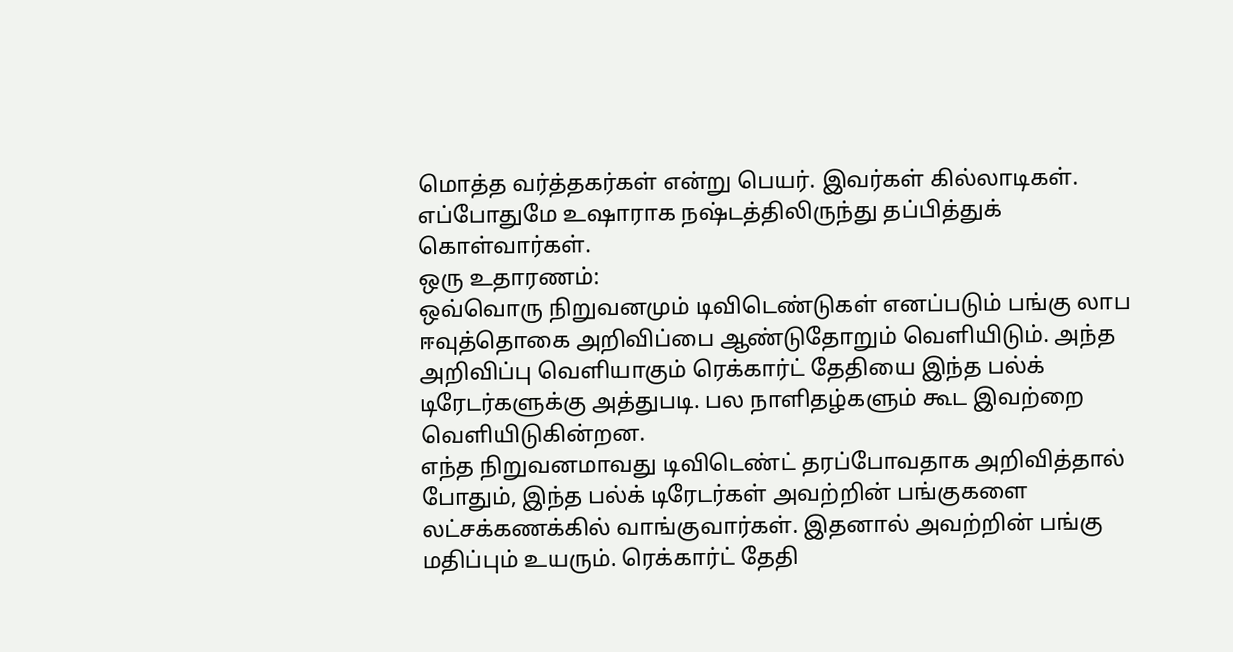மொத்த வர்த்தகர்கள் என்று பெயர். இவர்கள் கில்லாடிகள். எப்போதுமே உஷாராக நஷ்டத்திலிருந்து தப்பித்துக் கொள்வார்கள்.
ஒரு உதாரணம்:
ஒவ்வொரு நிறுவனமும் டிவிடெண்டுகள் எனப்படும் பங்கு லாப ஈவுத்தொகை அறிவிப்பை ஆண்டுதோறும் வெளியிடும். அந்த அறிவிப்பு வெளியாகும் ரெக்கார்ட் தேதியை இந்த பல்க் டிரேடர்களுக்கு அத்துபடி. பல நாளிதழ்களும் கூட இவற்றை வெளியிடுகின்றன.
எந்த நிறுவனமாவது டிவிடெண்ட் தரப்போவதாக அறிவித்தால் போதும், இந்த பல்க் டிரேடர்கள் அவற்றின் பங்குகளை லட்சக்கணக்கில் வாங்குவார்கள். இதனால் அவற்றின் பங்கு மதிப்பும் உயரும். ரெக்கார்ட் தேதி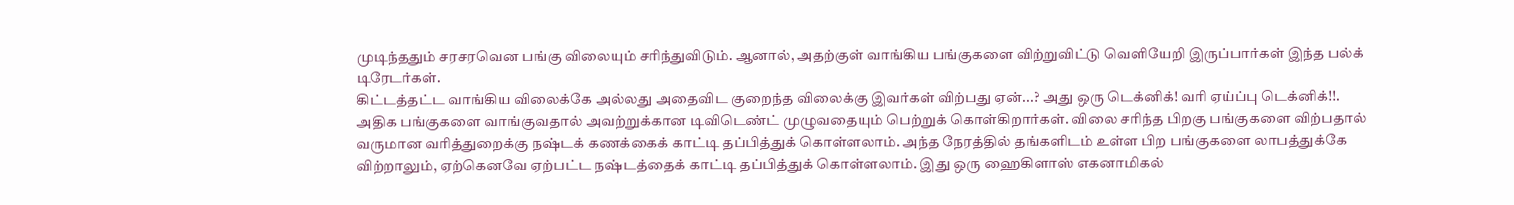முடிந்ததும் சரசரவென பங்கு விலையும் சரிந்துவிடும். ஆனால், அதற்குள் வாங்கிய பங்குகளை விற்றுவிட்டு வெளியேறி இருப்பார்கள் இந்த பல்க் டிரேடர்கள்.
கிட்டத்தட்ட வாங்கிய விலைக்கே அல்லது அதைவிட குறைந்த விலைக்கு இவர்கள் விற்பது ஏன்...? அது ஒரு டெக்னிக்! வரி ஏய்ப்பு டெக்னிக்!!.
அதிக பங்குகளை வாங்குவதால் அவற்றுக்கான டிவிடெண்ட் முழுவதையும் பெற்றுக் கொள்கிறார்கள். விலை சரிந்த பிறகு பங்குகளை விற்பதால் வருமான வரித்துறைக்கு நஷ்டக் கணக்கைக் காட்டி தப்பித்துக் கொள்ளலாம். அந்த நேரத்தில் தங்களிடம் உள்ள பிற பங்குகளை லாபத்துக்கே விற்றாலும், ஏற்கெனவே ஏற்பட்ட நஷ்டத்தைக் காட்டி தப்பித்துக் கொள்ளலாம். இது ஒரு ஹைகிளாஸ் எகனாமிகல்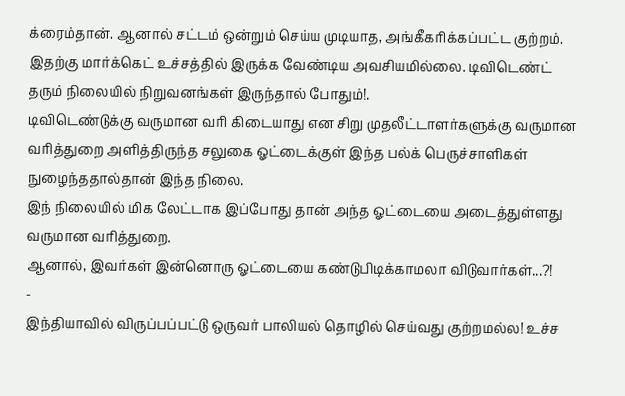க்ரைம்தான். ஆனால் சட்டம் ஒன்றும் செய்ய முடியாத, அங்கீகரிக்கப்பட்ட குற்றம்.
இதற்கு மார்க்கெட் உச்சத்தில் இருக்க வேண்டிய அவசியமில்லை. டிவிடெண்ட் தரும் நிலையில் நிறுவனங்கள் இருந்தால் போதும்!.
டிவிடெண்டுக்கு வருமான வரி கிடையாது என சிறு முதலீட்டாளர்களுக்கு வருமான வரித்துறை அளித்திருந்த சலுகை ஓட்டைக்குள் இந்த பல்க் பெருச்சாளிகள் நுழைந்ததால்தான் இந்த நிலை.
இந் நிலையில் மிக லேட்டாக இப்போது தான் அந்த ஓட்டையை அடைத்துள்ளது வருமான வரித்துறை.
ஆனால், இவர்கள் இன்னொரு ஓட்டையை கண்டுபிடிக்காமலா விடுவார்கள்...?!
-
இந்தியாவில் விருப்பப்பட்டு ஒருவர் பாலியல் தொழில் செய்வது குற்றமல்ல! உச்ச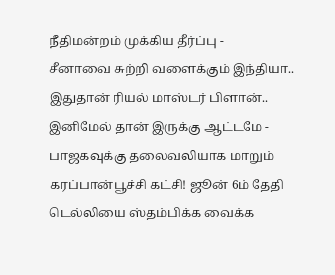நீதிமன்றம் முக்கிய தீர்ப்பு -
சீனாவை சுற்றி வளைக்கும் இந்தியா.. இதுதான் ரியல் மாஸ்டர் பிளான்.. இனிமேல் தான் இருக்கு ஆட்டமே -
பாஜகவுக்கு தலைவலியாக மாறும் கரப்பான்பூச்சி கட்சி! ஜூன் 6ம் தேதி டெல்லியை ஸ்தம்பிக்க வைக்க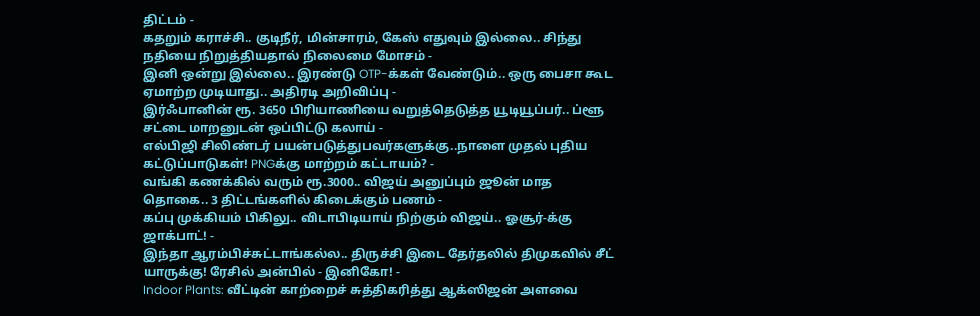திட்டம் -
கதறும் கராச்சி.. குடிநீர், மின்சாரம், கேஸ் எதுவும் இல்லை.. சிந்து நதியை நிறுத்தியதால் நிலைமை மோசம் -
இனி ஒன்று இல்லை.. இரண்டு OTP-க்கள் வேண்டும்.. ஒரு பைசா கூட ஏமாற்ற முடியாது.. அதிரடி அறிவிப்பு -
இர்ஃபானின் ரூ. 3650 பிரியாணியை வறுத்தெடுத்த யூடியூப்பர்.. ப்ளூ சட்டை மாறனுடன் ஒப்பிட்டு கலாய் -
எல்பிஜி சிலிண்டர் பயன்படுத்துபவர்களுக்கு..நாளை முதல் புதிய கட்டுப்பாடுகள்! PNGக்கு மாற்றம் கட்டாயம்? -
வங்கி கணக்கில் வரும் ரூ.3000.. விஜய் அனுப்பும் ஜூன் மாத தொகை.. 3 திட்டங்களில் கிடைக்கும் பணம் -
கப்பு முக்கியம் பிகிலு.. விடாபிடியாய் நிற்கும் விஜய்.. ஓசூர்-க்கு ஜாக்பாட்! -
இந்தா ஆரம்பிச்சுட்டாங்கல்ல.. திருச்சி இடை தேர்தலில் திமுகவில் சீட் யாருக்கு! ரேசில் அன்பில் - இனிகோ! -
Indoor Plants: வீட்டின் காற்றைச் சுத்திகரித்து ஆக்ஸிஜன் அளவை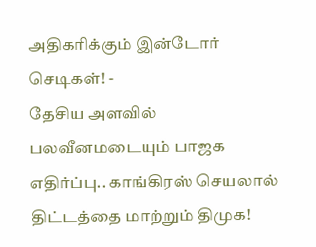அதிகரிக்கும் இன்டோர் செடிகள்! -
தேசிய அளவில் பலவீனமடையும் பாஜக எதிர்ப்பு.. காங்கிரஸ் செயலால் திட்டத்தை மாற்றும் திமுக!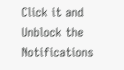Click it and Unblock the Notifications